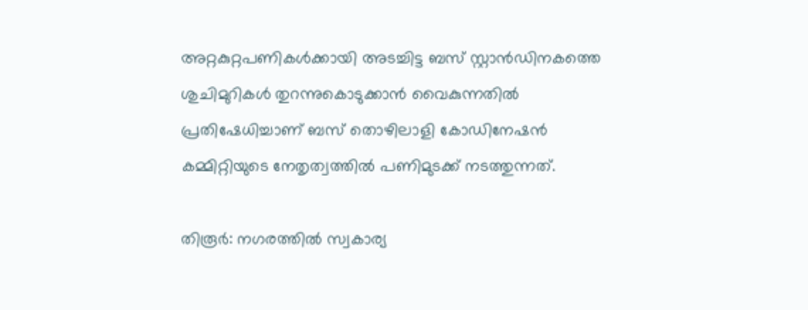അറ്റകുറ്റപണികള്‍ക്കായി അടച്ചിട്ട ബസ് സ്റ്റാൻഡിനകത്തെ ശുചിമുറികള്‍ തുറന്നുകൊടുക്കാൻ വൈകുന്നതില്‍ പ്രതിഷേധിച്ചാണ് ബസ്‌ തൊഴിലാളി കോഡിനേഷന്‍ കമ്മിറ്റിയുടെ നേതൃത്വത്തില്‍ പണിമുടക്ക് നടത്തുന്നത്.

തിരൂർ: നഗരത്തിൽ സ്വകാര്യ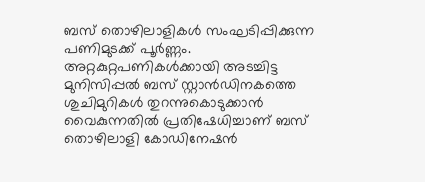ബസ് തൊഴിലാളികൾ സംഘടിപ്പിക്കുന്ന പണിമുടക്ക് പൂര്‍ണ്ണം. അറ്റകുറ്റപണികള്‍ക്കായി അടച്ചിട്ട മുനിസിപ്പൽ ബസ് സ്റ്റാൻഡിനകത്തെ ശുചിമുറികള്‍ തുറന്നുകൊടുക്കാൻ വൈകുന്നതില്‍ പ്രതിഷേധിച്ചാണ് ബസ്‌ തൊഴിലാളി കോഡിനേഷന്‍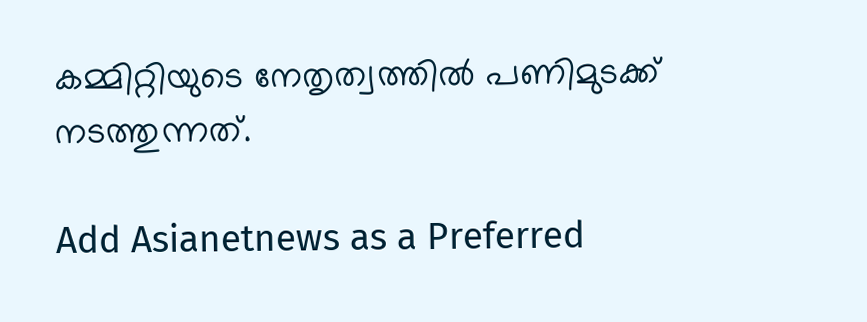കമ്മിറ്റിയുടെ നേതൃത്വത്തില്‍ പണിമുടക്ക് നടത്തുന്നത്.

Add Asianetnews as a Preferred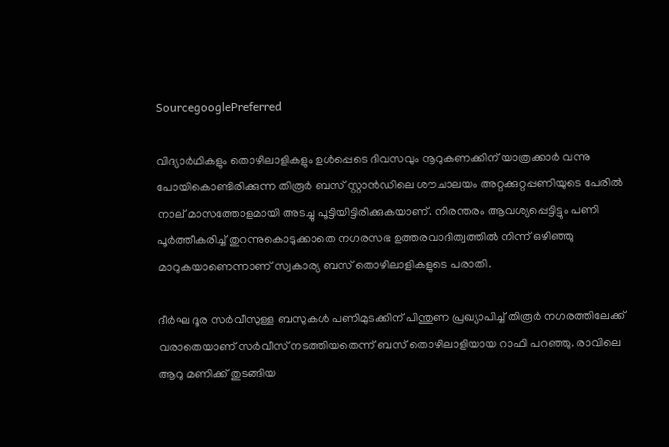SourcegooglePreferred

വിദ്യാര്‍ഥികളും തൊഴിലാളികളും ഉൾപ്പെടെ ദിവസവും നൂറുകണക്കിന് യാത്രക്കാർ വന്നു പോയികൊണ്ടിരിക്കുന്ന തിരൂര്‍ ബസ് സ്റ്റാന്‍ഡിലെ ശൗചാലയം അറ്റക്കുറ്റപ്പണിയുടെ പേരില്‍ നാല് മാസത്തോളമായി അടച്ചു പൂട്ടിയിട്ടിരിക്കുകയാണ്. നിരന്തരം ആവശ്യപ്പെട്ടിട്ടും പണി പൂർത്തീകരിച്ച് തുറന്നുകൊടുക്കാതെ നഗരസഭ ഉത്തരവാദിത്വത്തിൽ നിന്ന് ഒഴിഞ്ഞു മാറുകയാണെന്നാണ് സ്വകാര്യ ബസ് തൊഴിലാളികളുടെ പരാതി.

ദീര്‍ഘ ദൂര സര്‍വീസുള്ള ബസുകള്‍ പണിമുടക്കിന് പിന്തുണ പ്രഖ്യാപിച്ച് തിരൂര്‍ നഗരത്തിലേക്ക് വരാതെയാണ് സര്‍വീസ് നടത്തിയതെന്ന് ബസ് തൊഴിലാളിയായ റാഫി പറഞ്ഞു. രാവിലെ ആറു മണിക്ക് തുടങ്ങിയ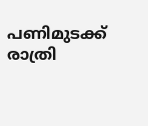പണിമുടക്ക് രാത്രി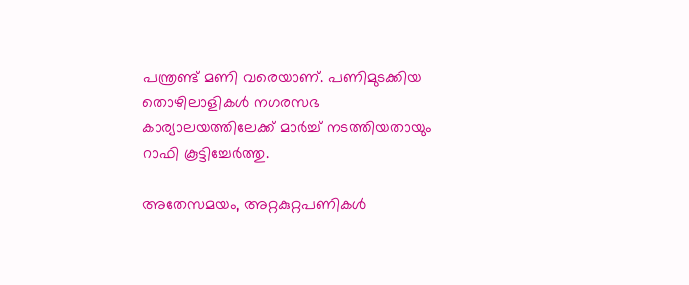പന്ത്രണ്ട് മണി വരെയാണ്. പണിമുടക്കിയ തൊഴിലാളികള്‍ നഗരസഭ കാര്യാലയത്തിലേക്ക് മാര്‍ച്ച് നടത്തിയതായും റാഫി കൂട്ടിച്ചേർത്തു.

അതേസമയം, അറ്റകുറ്റപണികള്‍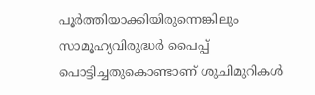പൂര്‍ത്തിയാക്കിയിരുന്നെങ്കിലും സാമൂഹ്യവിരുദ്ധര്‍ പൈപ്പ് പൊട്ടിച്ചതുകൊണ്ടാണ് ശുചിമുറികള്‍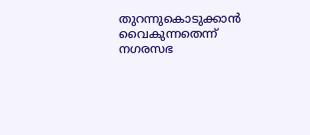തുറന്നുകൊടുക്കാൻ വൈകുന്നതെന്ന് നഗരസഭ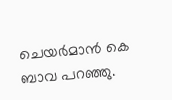ചെയര്‍മാൻ കെ ബാവ പറഞ്ഞു.